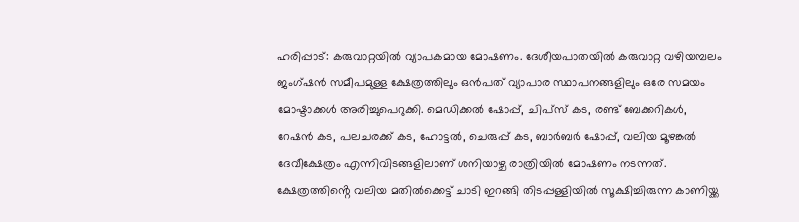ഹരിപ്പാട്: കരുവാറ്റയിൽ വ്യാപകമായ മോഷണം. ദേശീയപാതയിൽ കരുവാറ്റ വഴിയമ്പലം ജംഗ്ഷൻ സമീപമുള്ള ക്ഷേത്രത്തിലും ഒൻപത് വ്യാപാര സ്ഥാപനങ്ങളിലും ഒരേ സമയം മോഷ്ടാക്കൾ അരിച്ചുപെറുക്കി. മെഡിക്കൽ ഷോപ്പ്, ചിപ്സ് കട, രണ്ട് ബേക്കറികൾ, റേഷൻ കട, പലചരക്ക് കട, ഹോട്ടൽ, ചെരുപ്പ് കട, ബാർബർ ഷോപ്പ്, വലിയ മൂഴങ്കൽ ദേവീക്ഷേത്രം എന്നിവിടങ്ങളിലാണ് ശനിയാഴ്ച രാത്രിയിൽ മോഷണം നടന്നത്. ക്ഷേത്രത്തിൻ്റെ വലിയ മതിൽക്കെട്ട് ചാടി ഇറങ്ങി തിടപ്പള്ളിയിൽ സൂക്ഷിച്ചിരുന്ന കാണിയ്ക്ക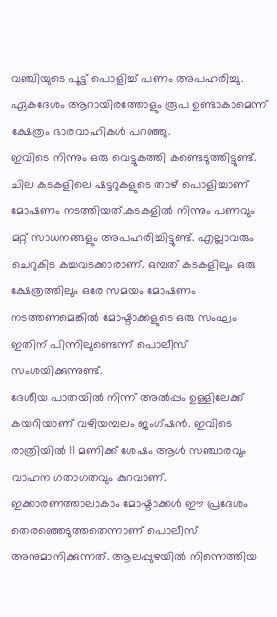വഞ്ചിയുടെ പൂട്ട് പൊളിച്ച് പണം അപഹരിച്ചു. ഏകദേശം ആറായിരത്തോളും രൂപ ഉണ്ടാകാമെന്ന് ക്ഷേത്രം ഭാരവാഹികൾ പറഞ്ഞു.
ഇവിടെ നിന്നും ഒരു വെട്ടുകത്തി കണ്ടെടുത്തിട്ടുണ്ട്. ചില കടകളിലെ ഷട്ടറുകളുടെ താഴ് പൊളിച്ചാണ് മോഷണം നടത്തിയത്.കടകളിൽ നിന്നും പണവും മറ്റ് സാധനങ്ങളും അപഹരിച്ചിട്ടുണ്ട്. എല്ലാവരും ചെറുകിട കച്ചവടക്കാരാണ്. ഒമ്പത് കടകളിലും ഒരു ക്ഷേത്രത്തിലും ഒരേ സമയം മോഷണം നടത്തണമെങ്കിൽ മോഷ്ടാക്കളുടെ ഒരു സംഘം ഇതിന് പിന്നിലുണ്ടെന്ന് പൊലീസ് സംശയിക്കുന്നുണ്ട്.
ദേശീയ പാതയിൽ നിന്ന് അൽപ്പം ഉള്ളിലേക്ക് കയറിയാണ് വഴിയമ്പലം ജംഗ്ഷൻ. ഇവിടെ രാത്രിയിൽ 11 മണിക്ക് ശേഷം ആൾ സഞ്ചാരവും വാഹന ഗതാഗതവും കുറവാണ്. ഇക്കാരണത്താലാകാം മോഷ്ടാക്കൾ ഈ പ്രദേശം തെരഞ്ഞെടുത്തതെന്നാണ് പൊലീസ് അനുമാനിക്കുന്നത്. ആലപ്പുഴയിൽ നിന്നെത്തിയ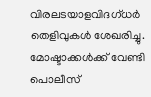വിരലടയാളവിദഗ്ധർ തെളിവുകൾ ശേഖരിച്ചു. മോഷ്ടാക്കൾക്ക് വേണ്ടി പൊലീസ്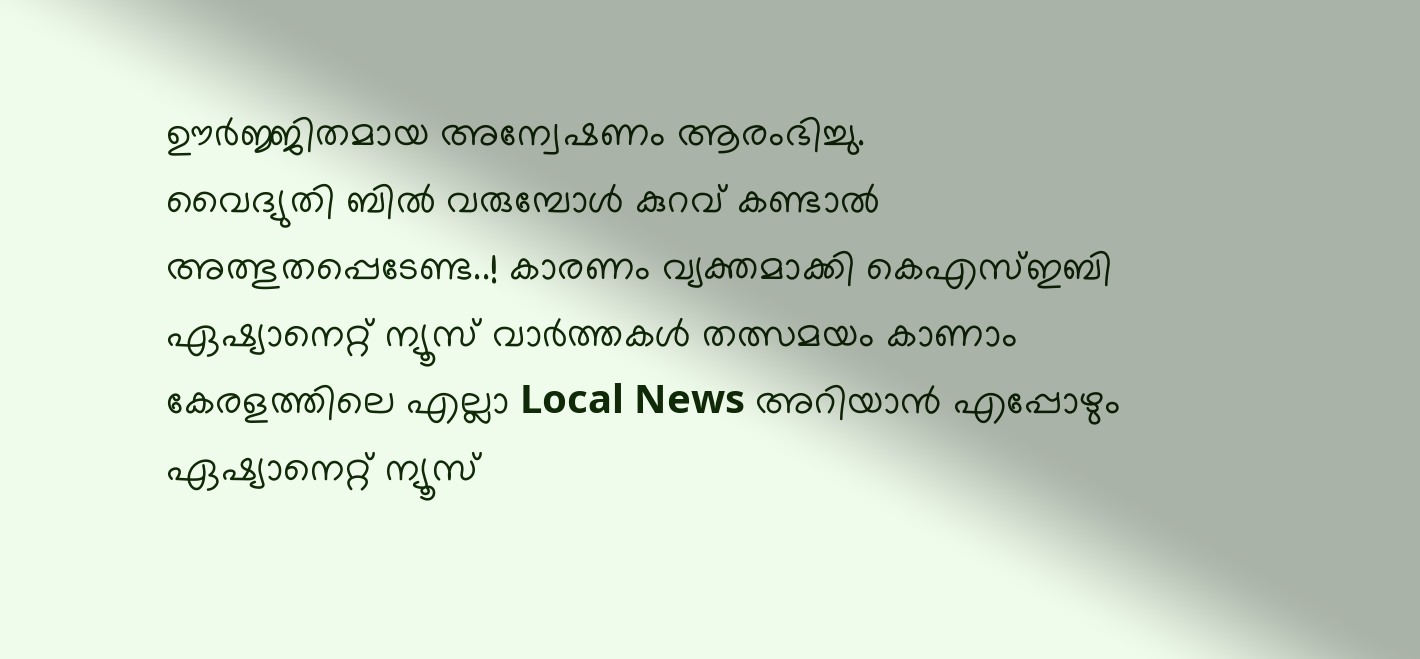ഊർജ്ജിതമായ അന്വേഷണം ആരംഭിച്ചു.
വൈദ്യുതി ബിൽ വരുമ്പോൾ കുറവ് കണ്ടാൽ അത്ഭുതപ്പെടേണ്ട..! കാരണം വ്യക്തമാക്കി കെഎസ്ഇബി
ഏഷ്യാനെറ്റ് ന്യൂസ് വാർത്തകൾ തത്സമയം കാണാം
കേരളത്തിലെ എല്ലാ Local News അറിയാൻ എപ്പോഴും ഏഷ്യാനെറ്റ് ന്യൂസ്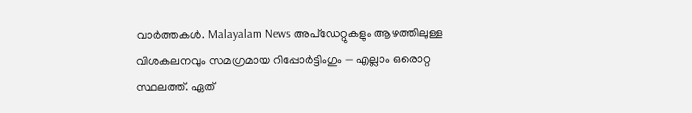വാർത്തകൾ. Malayalam News അപ്ഡേറ്റുകളും ആഴത്തിലുള്ള വിശകലനവും സമഗ്രമായ റിപ്പോർട്ടിംഗും — എല്ലാം ഒരൊറ്റ സ്ഥലത്ത്. ഏത്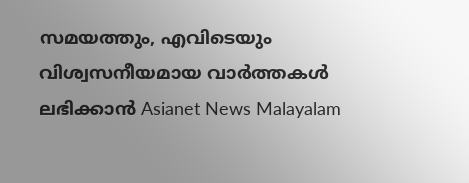സമയത്തും, എവിടെയും വിശ്വസനീയമായ വാർത്തകൾ ലഭിക്കാൻ Asianet News Malayalam